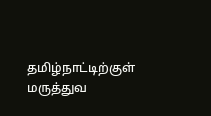தமிழ்நாட்டிற்குள் மருத்துவ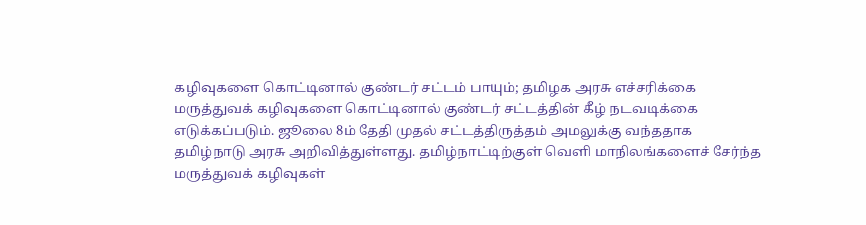கழிவுகளை கொட்டினால் குண்டர் சட்டம் பாயும்; தமிழக அரசு எச்சரிக்கை
மருத்துவக் கழிவுகளை கொட்டினால் குண்டர் சட்டத்தின் கீழ் நடவடிக்கை எடுக்கப்படும். ஜூலை 8ம் தேதி முதல் சட்டத்திருத்தம் அமலுக்கு வந்ததாக தமிழ்நாடு அரசு அறிவித்துள்ளது. தமிழ்நாட்டிற்குள் வெளி மாநிலங்களைச் சேர்ந்த மருத்துவக் கழிவுகள்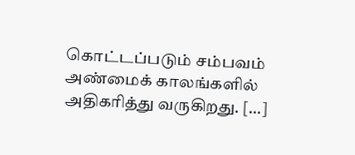கொட்டப்படும் சம்பவம் அண்மைக் காலங்களில் அதிகரித்து வருகிறது. […]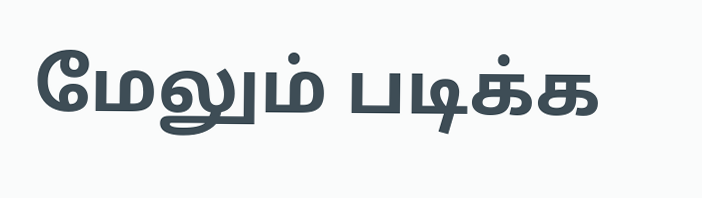மேலும் படிக்க